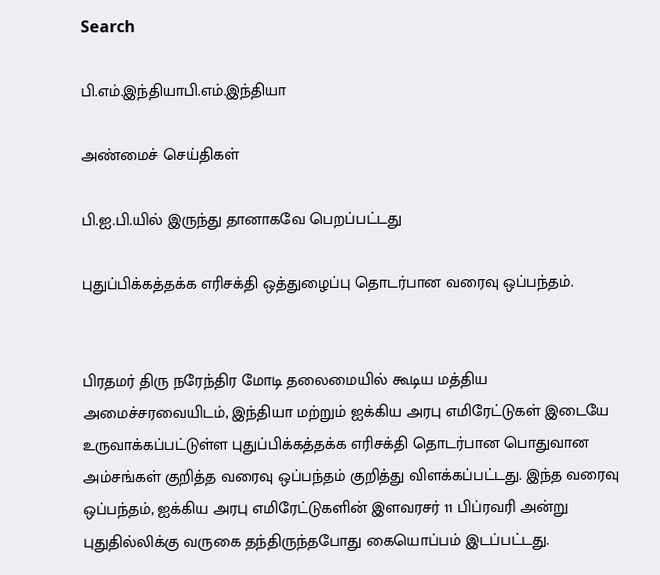Search

பி.எம்.இந்தியாபி.எம்.இந்தியா

அண்மைச் செய்திகள்

பி.ஐ.பி.யில் இருந்து தானாகவே பெறப்பட்டது

புதுப்பிக்கத்தக்க எரிசக்தி ஒத்துழைப்பு தொடர்பான வரைவு ஒப்பந்தம்.


பிரதமர் திரு நரேந்திர மோடி தலைமையில் கூடிய மத்திய அமைச்சரவையிடம், இந்தியா மற்றும் ஐக்கிய அரபு எமிரேட்டுகள் இடையே உருவாக்கப்பட்டுள்ள புதுப்பிக்கத்தக்க எரிசக்தி தொடர்பான பொதுவான அம்சங்கள் குறித்த வரைவு ஒப்பந்தம் குறித்து விளக்கப்பட்டது. இந்த வரைவு ஒப்பந்தம், ஐக்கிய அரபு எமிரேட்டுகளின் இளவரசர் 11 பிப்ரவரி அன்று புதுதில்லிக்கு வருகை தந்திருந்தபோது கையொப்பம் இடப்பட்டது.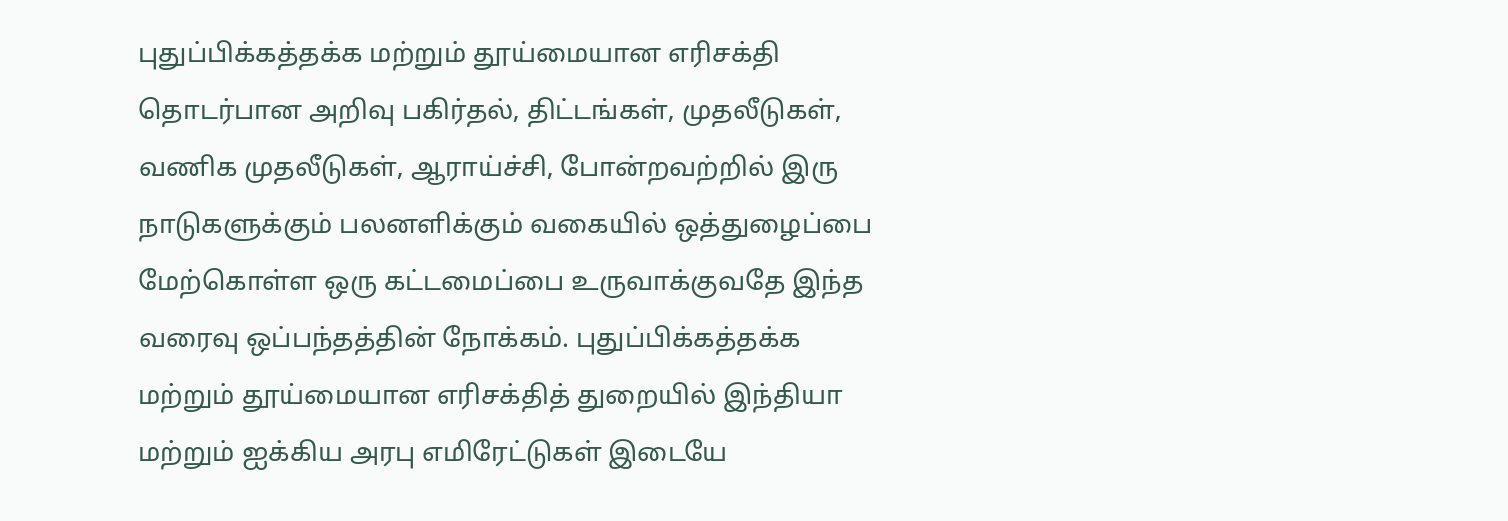புதுப்பிக்கத்தக்க மற்றும் தூய்மையான எரிசக்தி தொடர்பான அறிவு பகிர்தல், திட்டங்கள், முதலீடுகள், வணிக முதலீடுகள், ஆராய்ச்சி, போன்றவற்றில் இரு நாடுகளுக்கும் பலனளிக்கும் வகையில் ஒத்துழைப்பை மேற்கொள்ள ஒரு கட்டமைப்பை உருவாக்குவதே இந்த வரைவு ஒப்பந்தத்தின் நோக்கம். புதுப்பிக்கத்தக்க மற்றும் தூய்மையான எரிசக்தித் துறையில் இந்தியா மற்றும் ஐக்கிய அரபு எமிரேட்டுகள் இடையே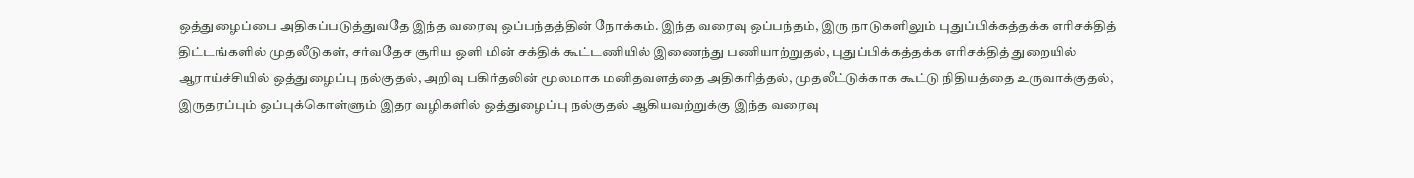ஒத்துழைப்பை அதிகப்படுத்துவதே இந்த வரைவு ஒப்பந்தத்தின் நோக்கம். இந்த வரைவு ஒப்பந்தம், இரு நாடுகளிலும் புதுப்பிக்கத்தக்க எரிசக்தித் திட்டங்களில் முதலீடுகள், சர்வதேச சூரிய ஒளி மின் சக்திக் கூட்டணியில் இணைந்து பணியாற்றுதல், புதுப்பிக்கத்தக்க எரிசக்தித் துறையில் ஆராய்ச்சியில் ஒத்துழைப்பு நல்குதல், அறிவு பகிர்தலின் மூலமாக மனிதவளத்தை அதிகரித்தல், முதலீட்டுக்காக கூட்டு நிதியத்தை உருவாக்குதல், இருதரப்பும் ஒப்புக்கொள்ளும் இதர வழிகளில் ஒத்துழைப்பு நல்குதல் ஆகியவற்றுக்கு இந்த வரைவு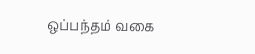ஒப்பந்தம் வகை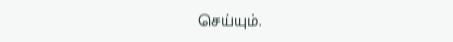செய்யும்.